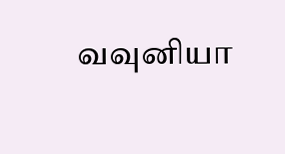வவுனியா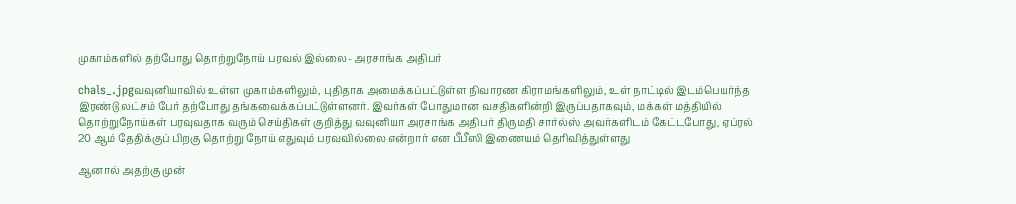முகாம்களில் தற்போது தொற்றுநோய் பரவல் இல்லை- அரசாங்க அதிபர்

chals_.jpgவவுனியாவில் உள்ள முகாம்களிலும், புதிதாக அமைக்கப்பட்டுள்ள நிவாரண கிராமங்களிலும், உள் நாட்டில் இடம்பெயர்ந்த இரண்டு லட்சம் பேர் தற்போது தங்கவைக்கப்பட்டுள்ளனர். இவர்கள் போதுமான வசதிகளின்றி இருப்பதாகவும், மக்கள் மத்தியில் தொற்றுநோய்கள் பரவுவதாக வரும் செய்திகள் குறித்து வவுனியா அரசாங்க அதிபர் திருமதி சார்ல்ஸ் அவர்களிடம் கேட்டபோது, ஏப்ரல் 20 ஆம் தேதிக்குப் பிறகு தொற்று நோய் எதுவும் பரவவில்லை என்றார் என பீபீஸி இணையம் தெரிவித்துள்ளது

ஆனால் அதற்கு முன்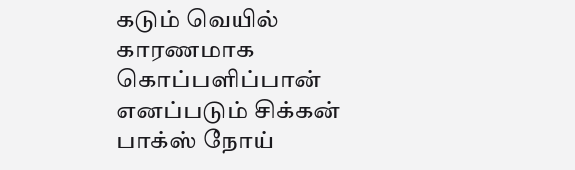கடும் வெயில் காரணமாக கொப்பளிப்பான் எனப்படும் சிக்கன் பாக்ஸ் நோய்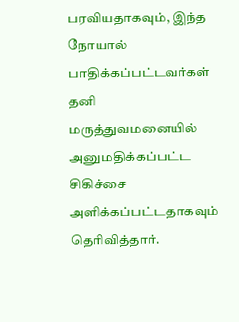பரவியதாகவும், இந்த நோயால் பாதிக்கப்பட்டவர்கள் தனி மருத்துவமனையில் அனுமதிக்கப்பட்ட சிகிச்சை அளிக்கப்பட்டதாகவும் தெரிவித்தார்.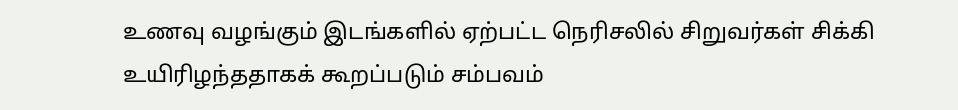உணவு வழங்கும் இடங்களில் ஏற்பட்ட நெரிசலில் சிறுவர்கள் சிக்கி உயிரிழந்ததாகக் கூறப்படும் சம்பவம்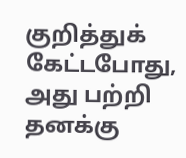குறித்துக் கேட்டபோது, அது பற்றி தனக்கு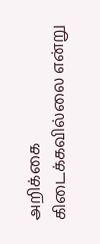அறிக்கை கிடைக்கவில்லை என்று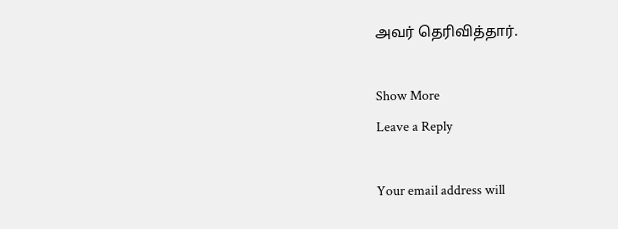அவர் தெரிவித்தார்.

Show More
Leave a Reply

Your email address will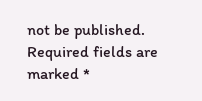not be published. Required fields are marked *